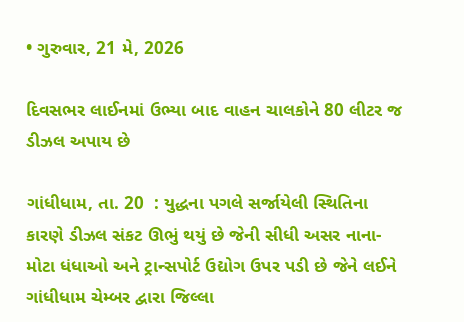• ગુરુવાર, 21 મે, 2026

દિવસભર લાઈનમાં ઉભ્યા બાદ વાહન ચાલકોને 80 લીટર જ ડીઝલ અપાય છે

ગાંધીધામ, તા. 20  : યુદ્ધના પગલે સર્જાયેલી સ્થિતિના કારણે ડીઝલ સંકટ ઊભું થયું છે જેની સીધી અસર નાના-મોટા ધંધાઓ અને ટ્રાન્સપોર્ટ ઉદ્યોગ ઉપર પડી છે જેને લઈને ગાંધીધામ ચેમ્બર દ્વારા જિલ્લા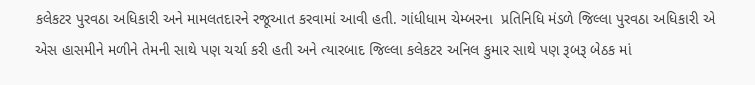કલેકટર પુરવઠા અધિકારી અને મામલતદારને રજૂઆત કરવામાં આવી હતી. ગાંધીધામ ચેમ્બરના  પ્રતિનિધિ મંડળે જિલ્લા પુરવઠા અધિકારી એ એસ હાસમીને મળીને તેમની સાથે પણ ચર્ચા કરી હતી અને ત્યારબાદ જિલ્લા કલેકટર અનિલ કુમાર સાથે પણ રૂબરૂ બેઠક માં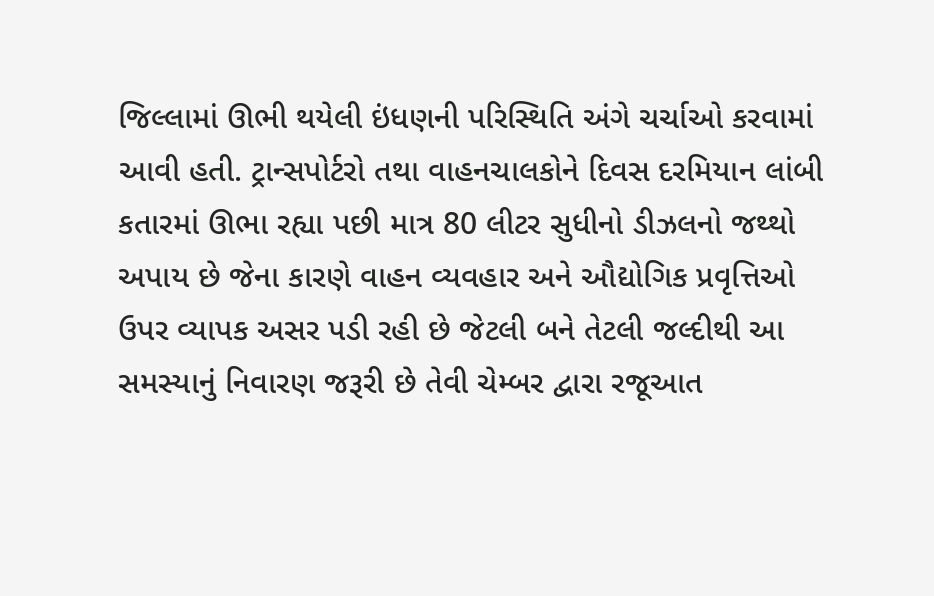જિલ્લામાં ઊભી થયેલી ઇંધણની પરિસ્થિતિ અંગે ચર્ચાઓ કરવામાં આવી હતી. ટ્રાન્સપોર્ટરો તથા વાહનચાલકોને દિવસ દરમિયાન લાંબી કતારમાં ઊભા રહ્યા પછી માત્ર 80 લીટર સુધીનો ડીઝલનો જથ્થો અપાય છે જેના કારણે વાહન વ્યવહાર અને ઔદ્યોગિક પ્રવૃત્તિઓ ઉપર વ્યાપક અસર પડી રહી છે જેટલી બને તેટલી જલ્દીથી આ સમસ્યાનું નિવારણ જરૂરી છે તેવી ચેમ્બર દ્વારા રજૂઆત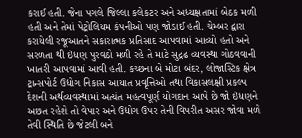કરાઈ હતી. જેના પગલે જિલ્લા કલેકટર અને અધ્યક્ષતામાં બેઠક મળી હતી અને તેમાં પેટ્રોલિયમ કંપનીઓ પણ જોડાઈ હતી. ચેમ્બર દ્વારા કરાયેલી રજૂઆતને સકારાત્મક પ્રતિસાદ આપવામાં આવ્યો હતો અને સરળતા થી ઇંધણ પુરવઠો મળી રહે તે માટે સુદ્રઢ વ્યવસ્થા ગોઠવવાની ખાતરી આપવામાં આવી હતી. કચ્છના બે મોટા બંદર, લોજાસ્ટિક ક્ષેત્ર ટ્રાન્સપોર્ટ ઉદ્યોગ નિકાસ આયાત પ્રવૃત્તિઓ તથા વિકાસલક્ષી પ્રકલ્પ દેશની અર્થવ્યવસ્થામાં અત્યંત મહત્વપૂર્ણ યોગદાન આપે છે જો ઇંધણને અછત રહેશે તો વેપાર અને ઉદ્યોગ ઉપર તેની વિપરીત અસર જોવા મળે તેવી સ્થિતિ છે જેટલી બને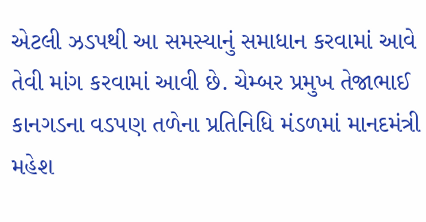એટલી ઝડપથી આ સમસ્યાનું સમાધાન કરવામાં આવે તેવી માંગ કરવામાં આવી છે. ચેમ્બર પ્રમુખ તેજાભાઈ કાનગડના વડપણ તળેના પ્રતિનિધિ મંડળમાં માનદમંત્રી મહેશ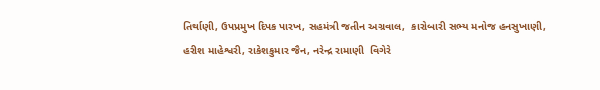તિર્થાણી, ઉપપ્રમુખ દિપક પારખ, સહમંત્રી જતીન અગ્રવાલ,  કારોબારી સભ્ય મનોજ હનસુખાણી,  હરીશ માહેશ્વરી, રાકેશકુમાર જૈન, નરેન્દ્ર રામાણી  વિગેરે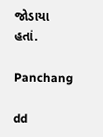જોડાયા હતાં.

Panchang

dd